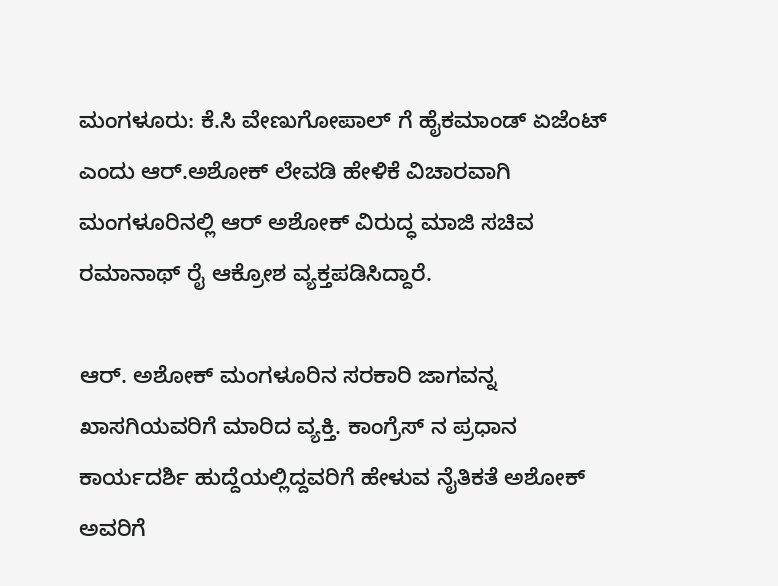ಮಂಗಳೂರು: ಕೆ.ಸಿ ವೇಣುಗೋಪಾಲ್ ಗೆ ಹೈಕಮಾಂಡ್ ಏಜೆಂಟ್ ಎಂದು ಆರ್.ಅಶೋಕ್ ಲೇವಡಿ ಹೇಳಿಕೆ ವಿಚಾರವಾಗಿ ಮಂಗಳೂರಿನಲ್ಲಿ ಆರ್ ಅಶೋಕ್ ವಿರುದ್ಧ ಮಾಜಿ ಸಚಿವ ರಮಾನಾಥ್ ರೈ ಆಕ್ರೋಶ ವ್ಯಕ್ತಪಡಿಸಿದ್ದಾರೆ.

ಆರ್. ಅಶೋಕ್ ಮಂಗಳೂರಿನ ಸರಕಾರಿ ಜಾಗವನ್ನ ಖಾಸಗಿಯವರಿಗೆ ಮಾರಿದ ವ್ಯಕ್ತಿ. ಕಾಂಗ್ರೆಸ್ ನ ಪ್ರಧಾನ ಕಾರ್ಯದರ್ಶಿ ಹುದ್ದೆಯಲ್ಲಿದ್ದವರಿಗೆ ಹೇಳುವ ನೈತಿಕತೆ ಅಶೋಕ್ ಅವರಿಗೆ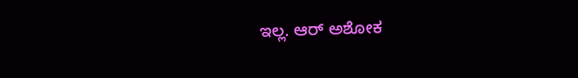ಇಲ್ಲ. ಆರ್ ಅಶೋಕ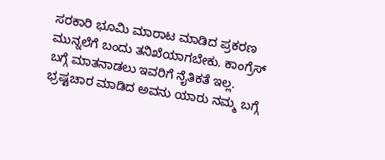ಸರಕಾರಿ ಭೂಮಿ ಮಾರಾಟ ಮಾಡಿದ ಪ್ರಕರಣ ಮುನ್ನಲೆಗೆ ಬಂದು ತನಿಖೆಯಾಗಬೇಕು. ಕಾಂಗ್ರೆಸ್ ಬಗ್ಗೆ ಮಾತನಾಡಲು ಇವರಿಗೆ ನೈತಿಕತೆ ಇಲ್ಲ. ಭ್ರಷ್ಟಚಾರ ಮಾಡಿದ ಅವನು ಯಾರು ನಮ್ಮ ಬಗ್ಗೆ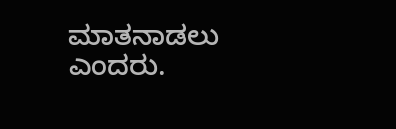ಮಾತನಾಡಲು ಎಂದರು.